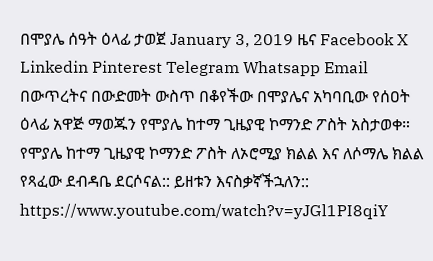በሞያሌ ሰዓት ዕላፊ ታወጀ January 3, 2019 ዜና Facebook X Linkedin Pinterest Telegram Whatsapp Email በውጥረትና በውድመት ውስጥ በቆየችው በሞያሌና አካባቢው የሰዐት ዕላፊ አዋጅ ማወጁን የሞያሌ ከተማ ጊዜያዊ ኮማንድ ፖስት አስታወቀ። የሞያሌ ከተማ ጊዜያዊ ኮማንድ ፖስት ለኦሮሚያ ክልል እና ለሶማሌ ክልል የጻፈው ደብዳቤ ደርሶናል:: ይዘቱን እናስቃኛችኋለን:: https://www.youtube.com/watch?v=yJGl1PI8qiY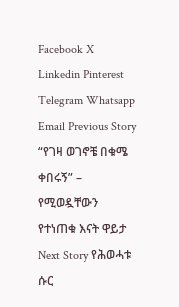Facebook X Linkedin Pinterest Telegram Whatsapp Email Previous Story “የገዛ ወገኖቼ በቁሜ ቀበሩኝ” – የሚወዷቸውን የተነጠቁ እናት ዋይታ Next Story የሕወሓቱ ሱር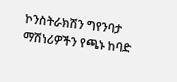ኮንስትራክሽን ግየንባታ ማሽነሪዎችን የጫኑ ከባድ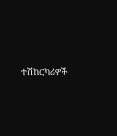ተሽከርካሪዎች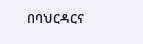በባህርዳርና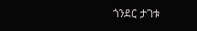ጎንደር ታገቱ